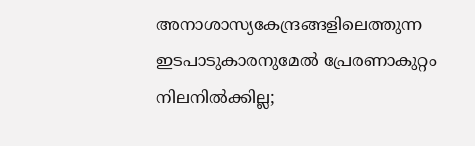അനാശാസ്യകേന്ദ്രങ്ങളിലെത്തുന്ന ഇടപാടുകാരനുമേൽ പ്രേരണാകുറ്റം നിലനിൽക്കില്ല;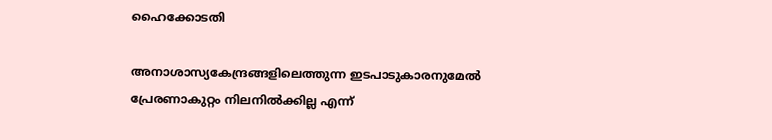ഹൈക്കോടതി

അനാശാസ്യകേന്ദ്രങ്ങളിലെത്തുന്ന ഇടപാടുകാരനുമേൽ പ്രേരണാകുറ്റം നിലനിൽക്കില്ല എന്ന്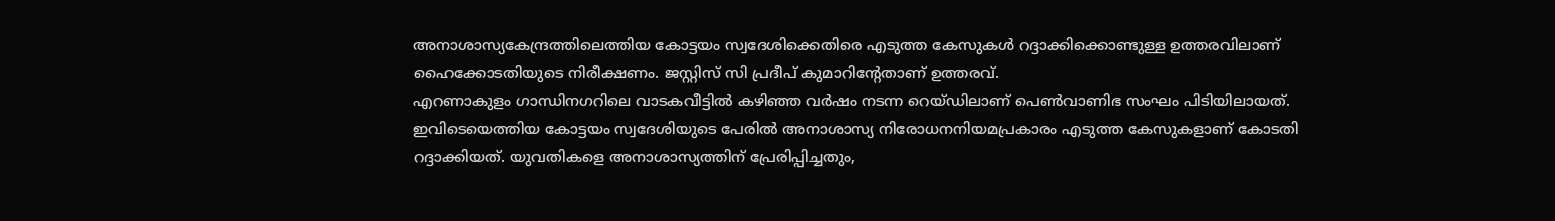അനാശാസ്യകേന്ദ്രത്തിലെത്തിയ കോട്ടയം സ്വദേശിക്കെതിരെ എടുത്ത കേസുകൾ റദ്ദാക്കിക്കൊണ്ടുള്ള ഉത്തരവിലാണ് ഹൈക്കോടതിയുടെ നിരീക്ഷണം. ജസ്റ്റിസ് സി പ്രദീപ് കുമാറിന്റേതാണ് ഉത്തരവ്.
എറണാകുളം ഗാന്ധിനഗറിലെ വാടകവീട്ടിൽ കഴിഞ്ഞ വർഷം നടന്ന റെയ്ഡിലാണ് പെൺവാണിഭ സംഘം പിടിയിലായത്. ഇവിടെയെത്തിയ കോട്ടയം സ്വദേശിയുടെ പേരിൽ അനാശാസ്യ നിരോധനനിയമപ്രകാരം എടുത്ത കേസുകളാണ് കോടതി റദ്ദാക്കിയത്. യുവതികളെ അനാശാസ്യത്തിന് പ്രേരിപ്പിച്ചതും,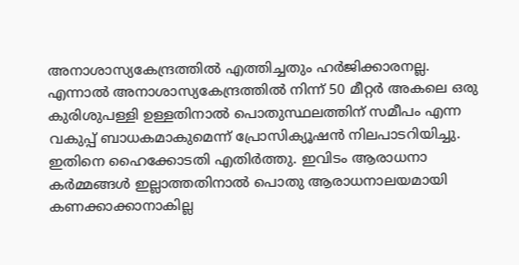അനാശാസ്യകേന്ദ്രത്തിൽ എത്തിച്ചതും ഹർജിക്കാരനല്ല. എന്നാൽ അനാശാസ്യകേന്ദ്രത്തിൽ നിന്ന് 50 മീറ്റർ അകലെ ഒരു കുരിശുപള്ളി ഉള്ളതിനാൽ പൊതുസ്ഥലത്തിന് സമീപം എന്ന വകുപ്പ് ബാധകമാകുമെന്ന് പ്രോസിക്യൂഷൻ നിലപാടറിയിച്ചു. ഇതിനെ ഹൈക്കോടതി എതിർത്തു. ഇവിടം ആരാധനാ കർമ്മങ്ങൾ ഇല്ലാത്തതിനാൽ പൊതു ആരാധനാലയമായി കണക്കാക്കാനാകില്ല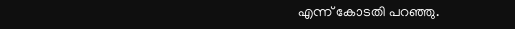എന്ന് കോടതി പറഞ്ഞു.